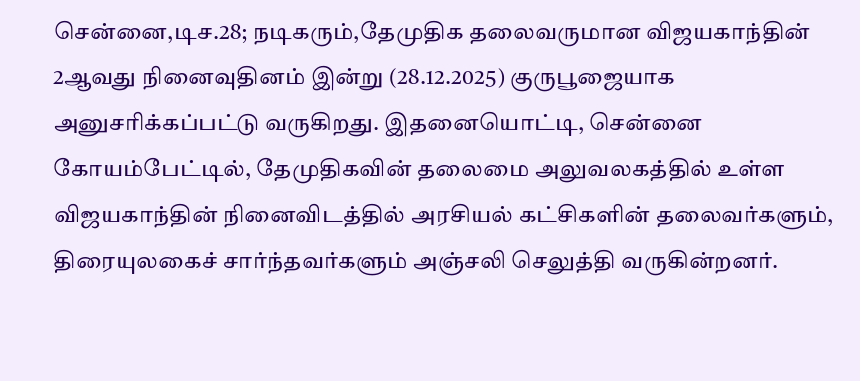சென்னை,டிச.28; நடிகரும்,தேமுதிக தலைவருமான விஜயகாந்தின் 2ஆவது நினைவுதினம் இன்று (28.12.2025) குருபூஜையாக அனுசரிக்கப்பட்டு வருகிறது. இதனையொட்டி, சென்னை கோயம்பேட்டில், தேமுதிகவின் தலைமை அலுவலகத்தில் உள்ள விஜயகாந்தின் நினைவிடத்தில் அரசியல் கட்சிகளின் தலைவர்களும், திரையுலகைச் சார்ந்தவர்களும் அஞ்சலி செலுத்தி வருகின்றனர்.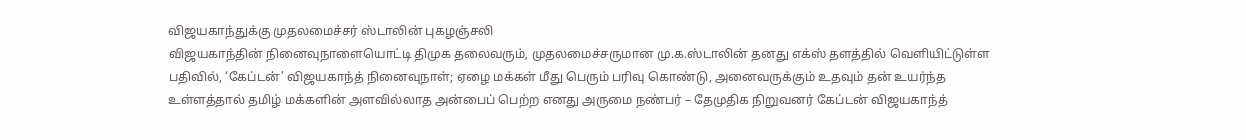விஜயகாந்துக்கு முதலமைச்சர் ஸ்டாலின் புகழஞ்சலி
விஜயகாந்தின் நினைவுநாளையொட்டி திமுக தலைவரும், முதலமைச்சருமான மு.க.ஸ்டாலின் தனது எக்ஸ் தளத்தில் வெளியிட்டுள்ள பதிவில், ‘கேப்டன்’ விஜயகாந்த் நினைவுநாள்; ஏழை மக்கள் மீது பெரும் பரிவு கொண்டு, அனைவருக்கும் உதவும் தன் உயர்ந்த உள்ளத்தால் தமிழ் மக்களின் அளவில்லாத அன்பைப் பெற்ற எனது அருமை நண்பர் – தேமுதிக நிறுவனர் கேப்டன் விஜயகாந்த்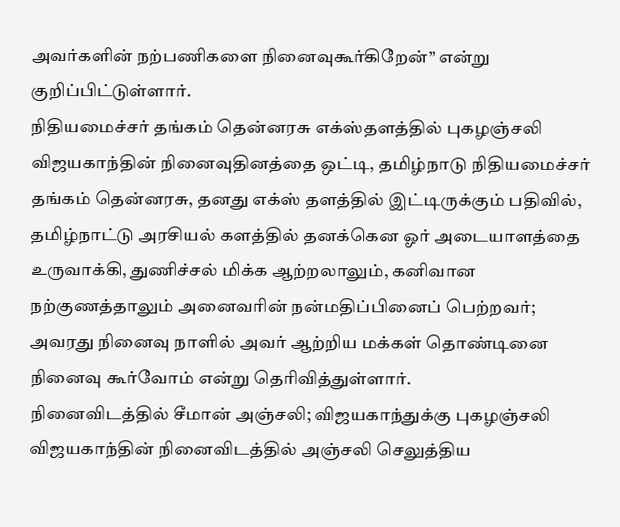அவர்களின் நற்பணிகளை நினைவுகூர்கிறேன்” என்று குறிப்பிட்டுள்ளார்.
நிதியமைச்சர் தங்கம் தென்னரசு எக்ஸ்தளத்தில் புகழஞ்சலி
விஜயகாந்தின் நினைவுதினத்தை ஒட்டி, தமிழ்நாடு நிதியமைச்சர் தங்கம் தென்னரசு, தனது எக்ஸ் தளத்தில் இட்டிருக்கும் பதிவில், தமிழ்நாட்டு அரசியல் களத்தில் தனக்கென ஓர் அடையாளத்தை உருவாக்கி, துணிச்சல் மிக்க ஆற்றலாலும், கனிவான நற்குணத்தாலும் அனைவரின் நன்மதிப்பினைப் பெற்றவர்; அவரது நினைவு நாளில் அவர் ஆற்றிய மக்கள் தொண்டினை நினைவு கூர்வோம் என்று தெரிவித்துள்ளார்.
நினைவிடத்தில் சீமான் அஞ்சலி; விஜயகாந்துக்கு புகழஞ்சலி
விஜயகாந்தின் நினைவிடத்தில் அஞ்சலி செலுத்திய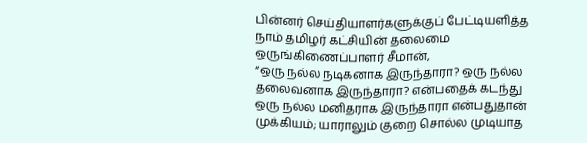பின்னர் செய்தியாளர்களுக்குப் பேட்டியளித்த நாம் தமிழர் கட்சியின் தலைமை ஒருங்கிணைப்பாளர் சீமான்,
“ஒரு நல்ல நடிகனாக இருந்தாரா? ஒரு நல்ல தலைவனாக இருந்தாரா? என்பதைக் கடந்து ஒரு நல்ல மனிதராக இருந்தாரா என்பதுதான் முக்கியம்; யாராலும் குறை சொல்ல முடியாத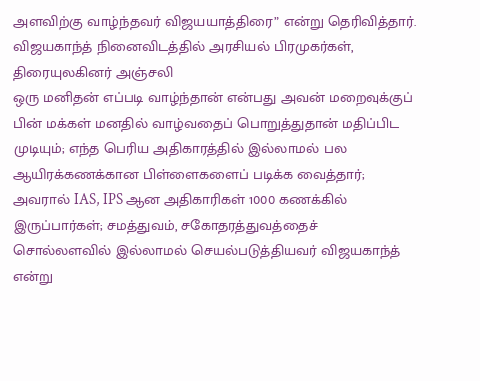அளவிற்கு வாழ்ந்தவர் விஜயயாத்திரை” என்று தெரிவித்தார்.
விஜயகாந்த் நினைவிடத்தில் அரசியல் பிரமுகர்கள், திரையுலகினர் அஞ்சலி
ஒரு மனிதன் எப்படி வாழ்ந்தான் என்பது அவன் மறைவுக்குப் பின் மக்கள் மனதில் வாழ்வதைப் பொறுத்துதான் மதிப்பிட முடியும்; எந்த பெரிய அதிகாரத்தில் இல்லாமல் பல ஆயிரக்கணக்கான பிள்ளைகளைப் படிக்க வைத்தார்; அவரால் IAS, IPS ஆன அதிகாரிகள் 1000 கணக்கில் இருப்பார்கள்; சமத்துவம், சகோதரத்துவத்தைச் சொல்லளவில் இல்லாமல் செயல்படுத்தியவர் விஜயகாந்த் என்று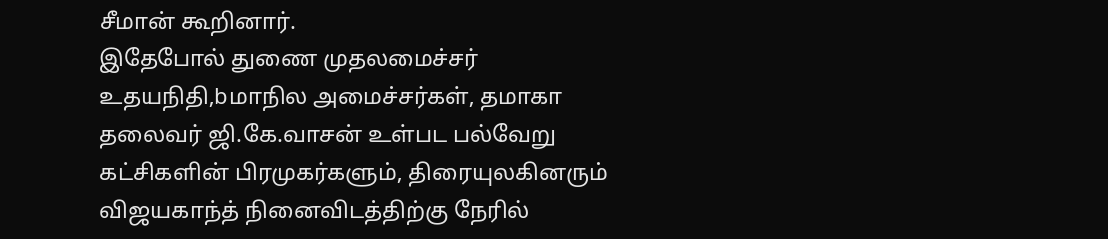சீமான் கூறினார்.
இதேபோல் துணை முதலமைச்சர் உதயநிதி,bமாநில அமைச்சர்கள், தமாகா தலைவர் ஜி.கே.வாசன் உள்பட பல்வேறு கட்சிகளின் பிரமுகர்களும், திரையுலகினரும் விஜயகாந்த் நினைவிடத்திற்கு நேரில்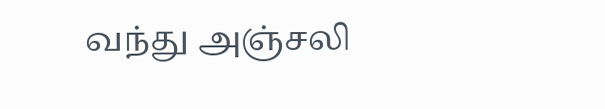வந்து அஞ்சலி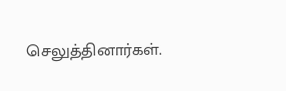செலுத்தினார்கள்.